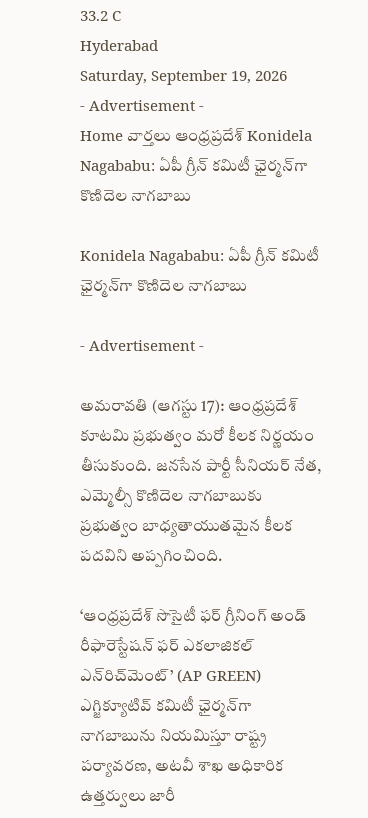33.2 C
Hyderabad
Saturday, September 19, 2026
- Advertisement -
Home వార్తలు ఆంధ్రప్రదేశ్ Konidela Nagababu: ఏపీ గ్రీన్ కమిటీ ఛైర్మన్‌గా కొణిదెల నాగబాబు

Konidela Nagababu: ఏపీ గ్రీన్ కమిటీ ఛైర్మన్‌గా కొణిదెల నాగబాబు

- Advertisement -

అమరావతి (ఆగస్టు 17): ఆంధ్రప్రదేశ్ కూటమి ప్రభుత్వం మరో కీలక నిర్ణయం తీసుకుంది. జనసేన పార్టీ సీనియర్ నేత, ఎమ్మెల్సీ కొణిదెల నాగబాబుకు ప్రభుత్వం బాధ్యతాయుతమైన కీలక పదవిని అప్పగించింది.

‘ఆంధ్రప్రదేశ్ సొసైటీ ఫర్ గ్రీనింగ్ అండ్ రీఫారెస్టేషన్ ఫర్ ఎకలాజికల్ ఎన్‌రిచ్‌మెంట్’ (AP GREEN) ఎగ్జిక్యూటివ్ కమిటీ ఛైర్మన్‌గా నాగబాబును నియమిస్తూ రాష్ట్ర పర్యావరణ, అటవీ శాఖ అధికారిక ఉత్తర్వులు జారీ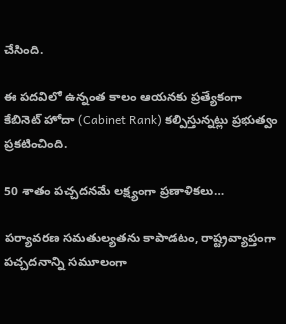చేసింది.

ఈ పదవిలో ఉన్నంత కాలం ఆయనకు ప్రత్యేకంగా కేబినెట్ హోదా (Cabinet Rank) కల్పిస్తున్నట్లు ప్రభుత్వం ప్రకటించింది.

50 శాతం పచ్చదనమే లక్ష్యంగా ప్రణాళికలు…

పర్యావరణ సమతుల్యతను కాపాడటం, రాష్ట్రవ్యాప్తంగా పచ్చదనాన్ని సమూలంగా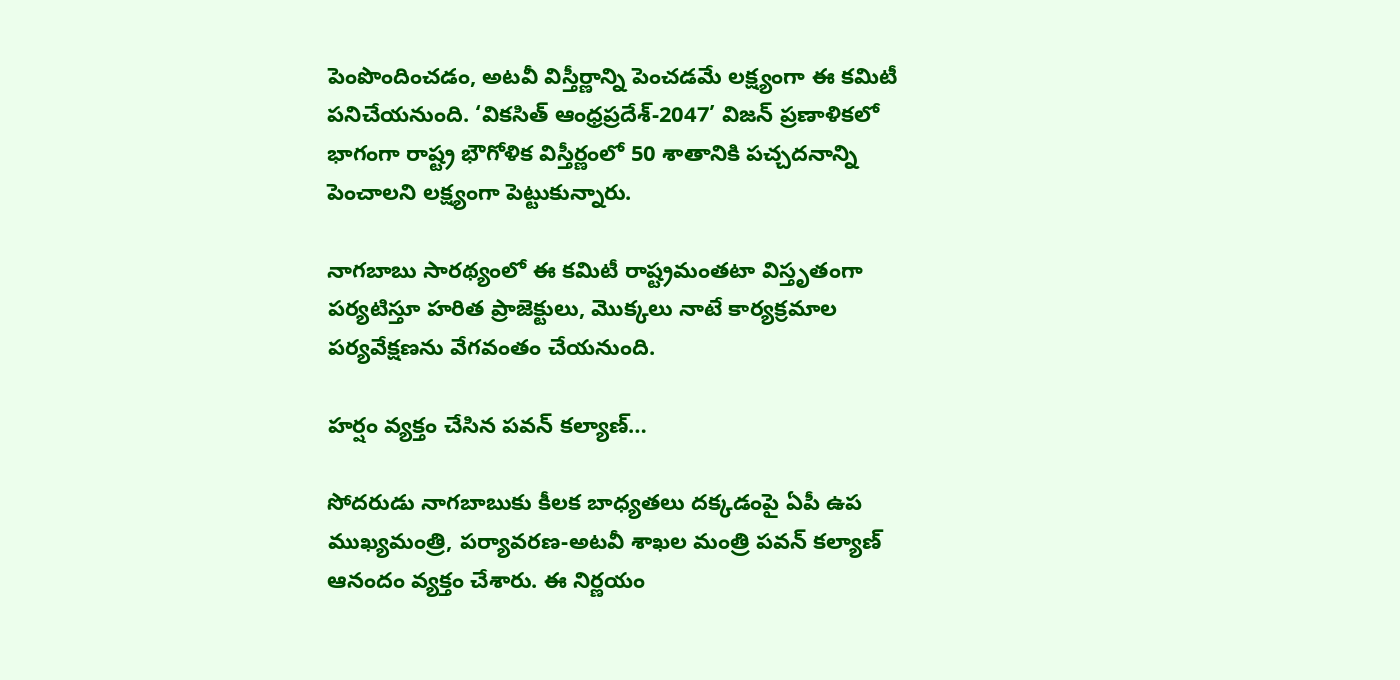పెంపొందించడం, అటవీ విస్తీర్ణాన్ని పెంచడమే లక్ష్యంగా ఈ కమిటీ పనిచేయనుంది. ‘వికసిత్ ఆంధ్రప్రదేశ్-2047’ విజన్ ప్రణాళికలో భాగంగా రాష్ట్ర భౌగోళిక విస్తీర్ణంలో 50 శాతానికి పచ్చదనాన్ని పెంచాలని లక్ష్యంగా పెట్టుకున్నారు.

నాగబాబు సారథ్యంలో ఈ కమిటీ రాష్ట్రమంతటా విస్తృతంగా పర్యటిస్తూ హరిత ప్రాజెక్టులు, మొక్కలు నాటే కార్యక్రమాల పర్యవేక్షణను వేగవంతం చేయనుంది.

హర్షం వ్యక్తం చేసిన పవన్ కల్యాణ్…

సోదరుడు నాగబాబుకు కీలక బాధ్యతలు దక్కడంపై ఏపీ ఉప ముఖ్యమంత్రి, పర్యావరణ-అటవీ శాఖల మంత్రి పవన్ కల్యాణ్ ఆనందం వ్యక్తం చేశారు. ఈ నిర్ణయం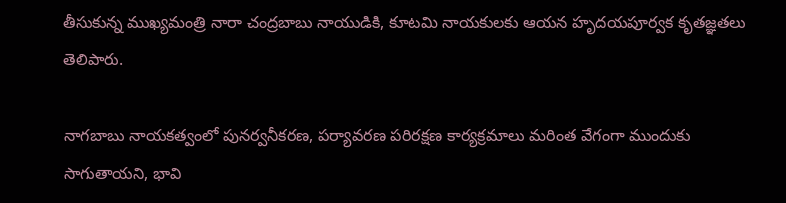తీసుకున్న ముఖ్యమంత్రి నారా చంద్రబాబు నాయుడికి, కూటమి నాయకులకు ఆయన హృదయపూర్వక కృతజ్ఞతలు తెలిపారు.

నాగబాబు నాయకత్వంలో పునర్వనీకరణ, పర్యావరణ పరిరక్షణ కార్యక్రమాలు మరింత వేగంగా ముందుకు సాగుతాయని, భావి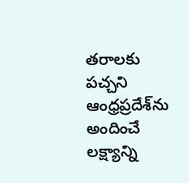తరాలకు పచ్చని ఆంధ్రప్రదేశ్‌ను అందించే లక్ష్యాన్ని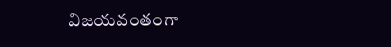విజయవంతంగా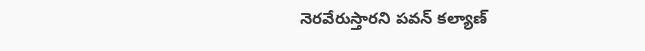నెరవేరుస్తారని పవన్ కల్యాణ్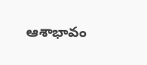ఆశాభావం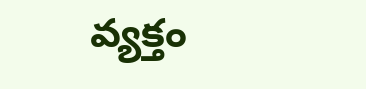వ్యక్తం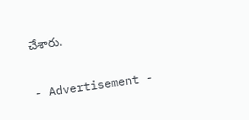చేశారు.

- Advertisement -